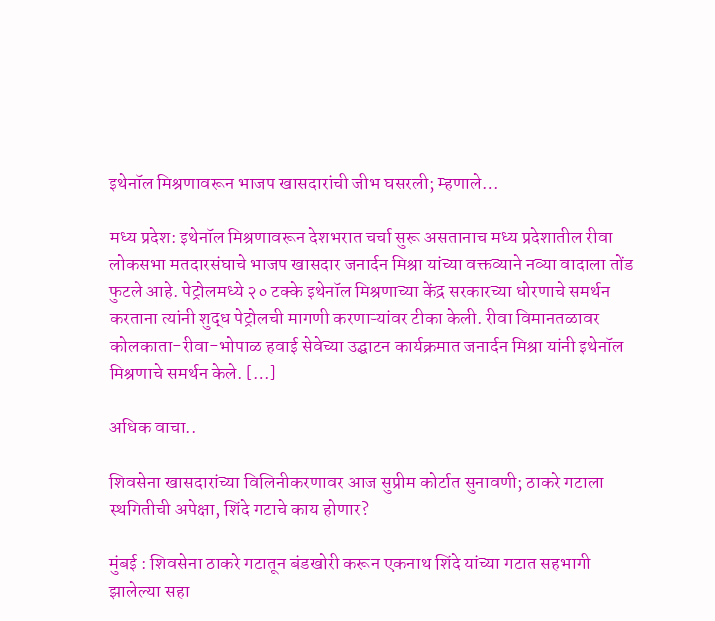इथेनॉल मिश्रणावरून भाजप खासदारांची जीभ घसरली; म्हणाले…

मध्य प्रदेश: इथेनॉल मिश्रणावरून देशभरात चर्चा सुरू असतानाच मध्य प्रदेशातील रीवा लोकसभा मतदारसंघाचे भाजप खासदार जनार्दन मिश्रा यांच्या वक्तव्याने नव्या वादाला तोंड फुटले आहे. पेट्रोलमध्ये २० टक्के इथेनॉल मिश्रणाच्या केंद्र सरकारच्या धोरणाचे समर्थन करताना त्यांनी शुद्ध पेट्रोलची मागणी करणाऱ्यांवर टीका केली. रीवा विमानतळावर कोलकाता-रीवा-भोपाळ हवाई सेवेच्या उद्घाटन कार्यक्रमात जनार्दन मिश्रा यांनी इथेनॉल मिश्रणाचे समर्थन केले. […]

अधिक वाचा..

शिवसेना खासदारांच्या विलिनीकरणावर आज सुप्रीम कोर्टात सुनावणी; ठाकरे गटाला स्थगितीची अपेक्षा, शिंदे गटाचे काय होणार?

मुंबई : शिवसेना ठाकरे गटातून बंडखोरी करून एकनाथ शिंदे यांच्या गटात सहभागी झालेल्या सहा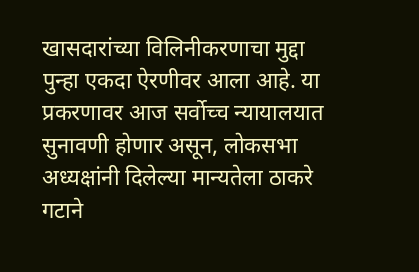खासदारांच्या विलिनीकरणाचा मुद्दा पुन्हा एकदा ऐरणीवर आला आहे. या प्रकरणावर आज सर्वोच्च न्यायालयात सुनावणी होणार असून, लोकसभा अध्यक्षांनी दिलेल्या मान्यतेला ठाकरे गटाने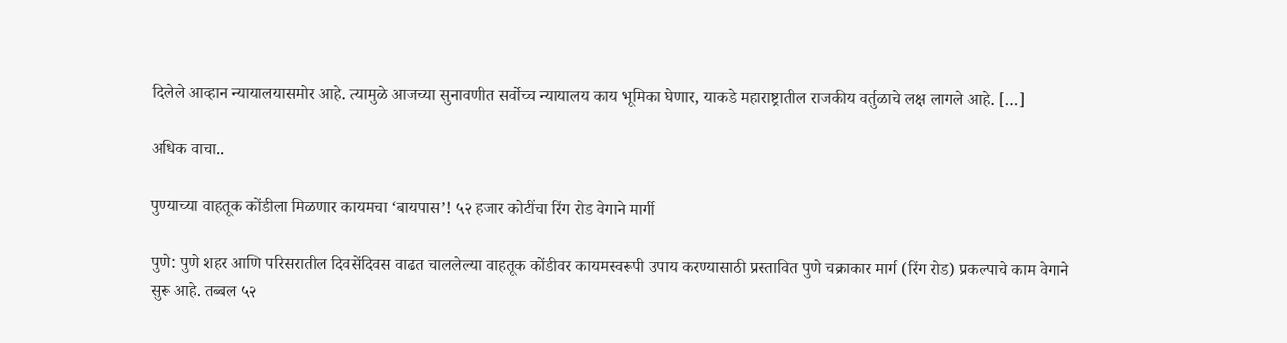दिलेले आव्हान न्यायालयासमोर आहे. त्यामुळे आजच्या सुनावणीत सर्वोच्च न्यायालय काय भूमिका घेणार, याकडे महाराष्ट्रातील राजकीय वर्तुळाचे लक्ष लागले आहे. […]

अधिक वाचा..

पुण्याच्या वाहतूक कोंडीला मिळणार कायमचा ‘बायपास’! ५२ हजार कोटींचा रिंग रोड वेगाने मार्गी

पुणे: पुणे शहर आणि परिसरातील दिवसेंदिवस वाढत चाललेल्या वाहतूक कोंडीवर कायमस्वरूपी उपाय करण्यासाठी प्रस्तावित पुणे चक्राकार मार्ग (रिंग रोड) प्रकल्पाचे काम वेगाने सुरू आहे. तब्बल ५२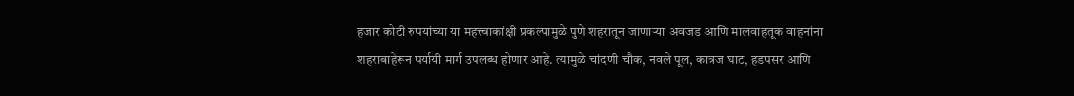हजार कोटी रुपयांच्या या महत्त्वाकांक्षी प्रकल्पामुळे पुणे शहरातून जाणाऱ्या अवजड आणि मालवाहतूक वाहनांना शहराबाहेरून पर्यायी मार्ग उपलब्ध होणार आहे. त्यामुळे चांदणी चौक, नवले पूल, कात्रज घाट, हडपसर आणि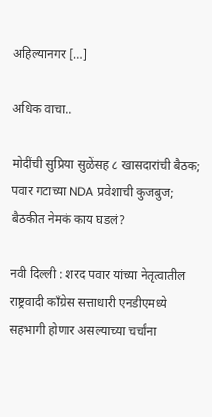अहिल्यानगर […]

अधिक वाचा..

मोदींची सुप्रिया सुळेंसह ८ खासदारांची बैठक; पवार गटाच्या NDA प्रवेशाची कुजबुज; बैठकीत नेमकं काय घडलं?

नवी दिल्ली : शरद पवार यांच्या नेतृत्वातील राष्ट्रवादी काँग्रेस सत्ताधारी एनडीएमध्ये सहभागी होणार असल्याच्या चर्चांना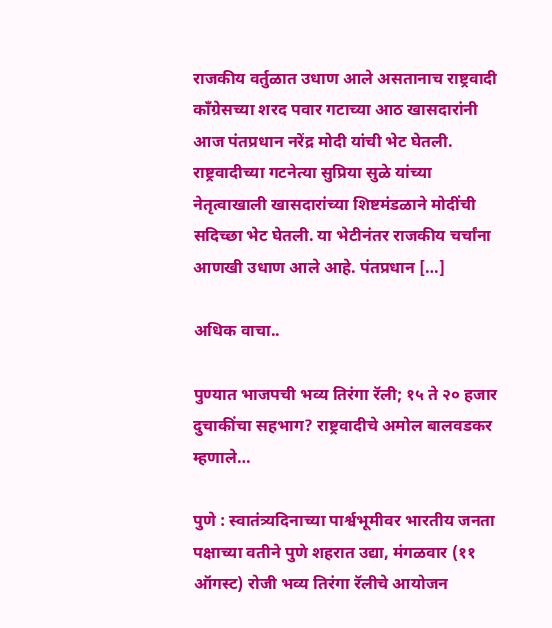राजकीय वर्तुळात उधाण आले असतानाच राष्ट्रवादी काँग्रेसच्या शरद पवार गटाच्या आठ खासदारांनी आज पंतप्रधान नरेंद्र मोदी यांची भेट घेतली. राष्ट्रवादीच्या गटनेत्या सुप्रिया सुळे यांच्या नेतृत्वाखाली खासदारांच्या शिष्टमंडळाने मोदींची सदिच्छा भेट घेतली. या भेटीनंतर राजकीय चर्चांना आणखी उधाण आले आहे. पंतप्रधान […]

अधिक वाचा..

पुण्यात भाजपची भव्य तिरंगा रॅली; १५ ते २० हजार दुचाकींचा सहभाग? राष्ट्रवादीचे अमोल बालवडकर म्हणाले…

पुणे : स्वातंत्र्यदिनाच्या पार्श्वभूमीवर भारतीय जनता पक्षाच्या वतीने पुणे शहरात उद्या, मंगळवार (११ ऑगस्ट) रोजी भव्य तिरंगा रॅलीचे आयोजन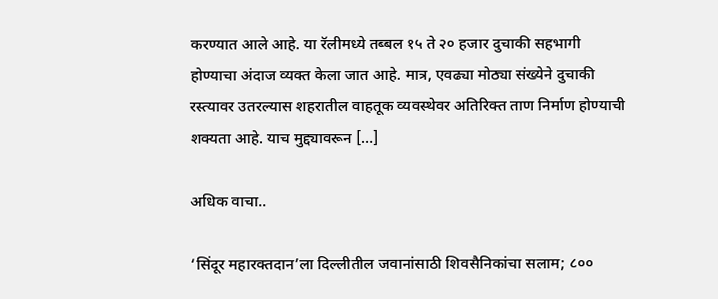करण्यात आले आहे. या रॅलीमध्ये तब्बल १५ ते २० हजार दुचाकी सहभागी होण्याचा अंदाज व्यक्त केला जात आहे. मात्र, एवढ्या मोठ्या संख्येने दुचाकी रस्त्यावर उतरल्यास शहरातील वाहतूक व्यवस्थेवर अतिरिक्त ताण निर्माण होण्याची शक्यता आहे. याच मुद्द्यावरून […]

अधिक वाचा..

‘सिंदूर महारक्तदान’ला दिल्लीतील जवानांसाठी शिवसैनिकांचा सलाम; ८००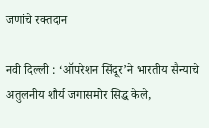जणांचे रक्तदान

नवी दिल्ली : ‘ऑपरेशन सिंदूर’ने भारतीय सैन्याचे अतुलनीय शौर्य जगासमोर सिद्ध केले,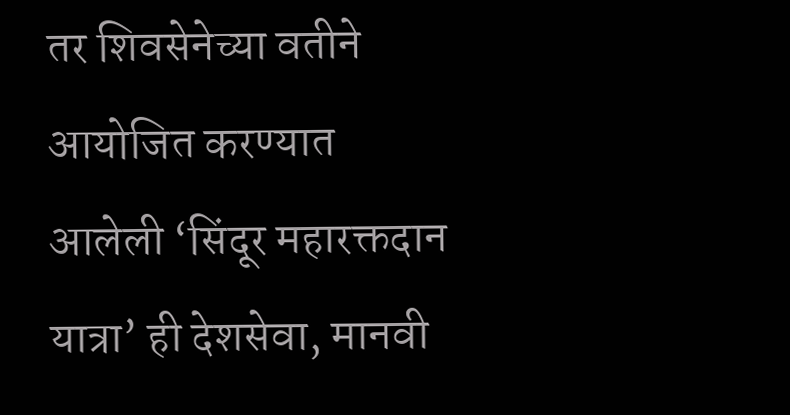तर शिवसेनेच्या वतीने आयोजित करण्यात आलेली ‘सिंदूर महारक्तदान यात्रा’ ही देशसेवा, मानवी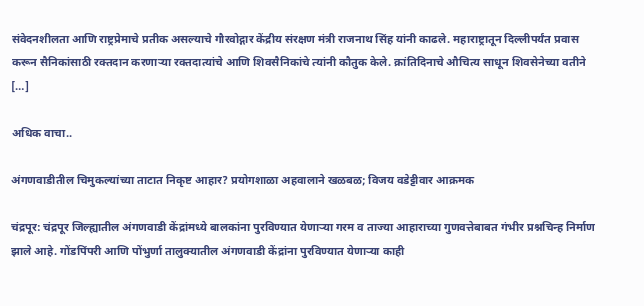संवेदनशीलता आणि राष्ट्रप्रेमाचे प्रतीक असल्याचे गौरवोद्गार केंद्रीय संरक्षण मंत्री राजनाथ सिंह यांनी काढले. महाराष्ट्रातून दिल्लीपर्यंत प्रवास करून सैनिकांसाठी रक्तदान करणाऱ्या रक्तदात्यांचे आणि शिवसैनिकांचे त्यांनी कौतुक केले. क्रांतिदिनाचे औचित्य साधून शिवसेनेच्या वतीने […]

अधिक वाचा..

अंगणवाडीतील चिमुकल्यांच्या ताटात निकृष्ट आहार? प्रयोगशाळा अहवालाने खळबळ; विजय वडेट्टीवार आक्रमक

चंद्रपूर: चंद्रपूर जिल्ह्यातील अंगणवाडी केंद्रांमध्ये बालकांना पुरविण्यात येणाऱ्या गरम व ताज्या आहाराच्या गुणवत्तेबाबत गंभीर प्रश्नचिन्ह निर्माण झाले आहे. गोंडपिंपरी आणि पोंभुर्णा तालुक्यातील अंगणवाडी केंद्रांना पुरविण्यात येणाऱ्या काही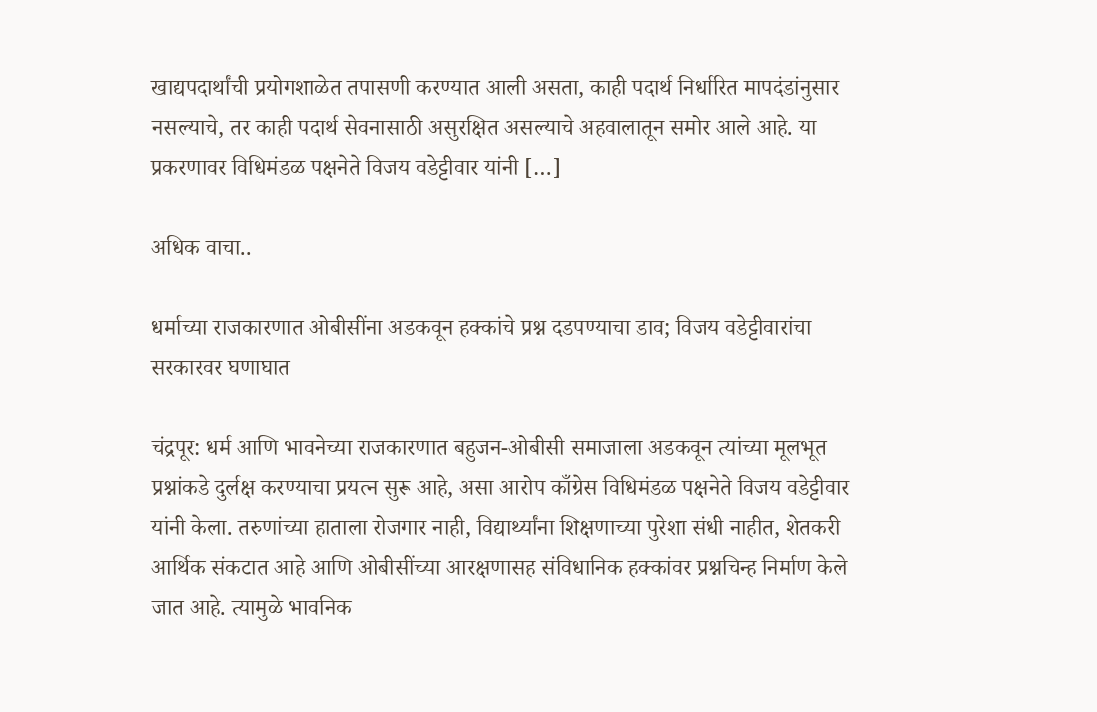खाद्यपदार्थांची प्रयोगशाळेत तपासणी करण्यात आली असता, काही पदार्थ निर्धारित मापदंडांनुसार नसल्याचे, तर काही पदार्थ सेवनासाठी असुरक्षित असल्याचे अहवालातून समोर आले आहे. या प्रकरणावर विधिमंडळ पक्षनेते विजय वडेट्टीवार यांनी […]

अधिक वाचा..

धर्माच्या राजकारणात ओबीसींना अडकवून हक्कांचे प्रश्न दडपण्याचा डाव; विजय वडेट्टीवारांचा सरकारवर घणाघात

चंद्रपूर: धर्म आणि भावनेच्या राजकारणात बहुजन-ओबीसी समाजाला अडकवून त्यांच्या मूलभूत प्रश्नांकडे दुर्लक्ष करण्याचा प्रयत्न सुरू आहे, असा आरोप काँग्रेस विधिमंडळ पक्षनेते विजय वडेट्टीवार यांनी केला. तरुणांच्या हाताला रोजगार नाही, विद्यार्थ्यांना शिक्षणाच्या पुरेशा संधी नाहीत, शेतकरी आर्थिक संकटात आहे आणि ओबीसींच्या आरक्षणासह संविधानिक हक्कांवर प्रश्नचिन्ह निर्माण केले जात आहे. त्यामुळे भावनिक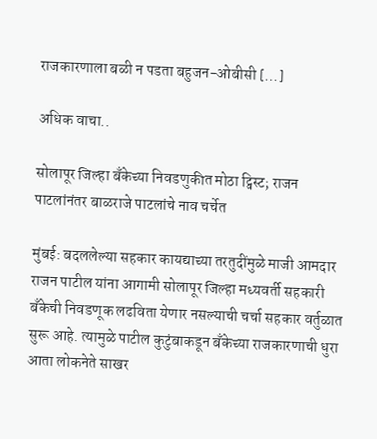राजकारणाला बळी न पडता बहुजन-ओबीसी […]

अधिक वाचा..

सोलापूर जिल्हा बँकेच्या निवडणुकीत मोठा ट्विस्ट; राजन पाटलांनंतर बाळराजे पाटलांचे नाव चर्चेत

मुंबई: बदललेल्या सहकार कायद्याच्या तरतुदींमुळे माजी आमदार राजन पाटील यांना आगामी सोलापूर जिल्हा मध्यवर्ती सहकारी बँकेची निवडणूक लढविता येणार नसल्याची चर्चा सहकार वर्तुळात सुरू आहे. त्यामुळे पाटील कुटुंबाकडून बँकेच्या राजकारणाची धुरा आता लोकनेते साखर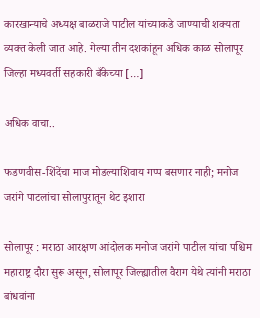कारखान्याचे अध्यक्ष बाळराजे पाटील यांच्याकडे जाण्याची शक्यता व्यक्त केली जात आहे. गेल्या तीन दशकांहून अधिक काळ सोलापूर जिल्हा मध्यवर्ती सहकारी बँकेच्या […]

अधिक वाचा..

फडणवीस-शिंदेंचा माज मोडल्याशिवाय गप्प बसणार नाही; मनोज जरांगे पाटलांचा सोलापुरातून थेट इशारा

सोलापूर : मराठा आरक्षण आंदोलक मनोज जरांगे पाटील यांचा पश्चिम महाराष्ट्र दौरा सुरू असून, सोलापूर जिल्ह्यातील वैराग येथे त्यांनी मराठा बांधवांना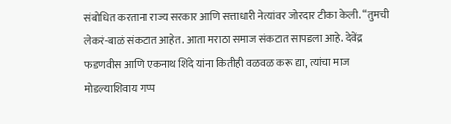संबोधित करताना राज्य सरकार आणि सत्ताधारी नेत्यांवर जोरदार टीका केली. “तुमची लेकरं-बाळं संकटात आहेत. आता मराठा समाज संकटात सापडला आहे. देवेंद्र फडणवीस आणि एकनाथ शिंदे यांना कितीही वळवळ करू द्या, त्यांचा माज मोडल्याशिवाय गप्प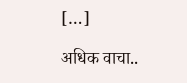[…]

अधिक वाचा..